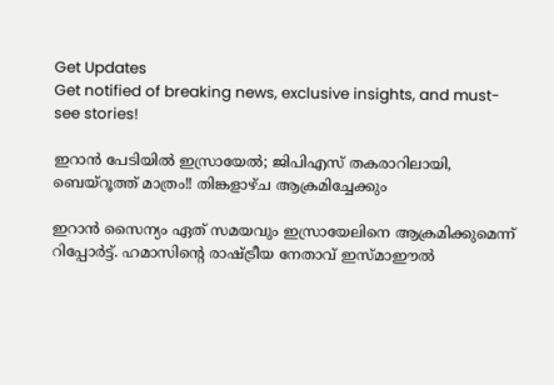Get Updates
Get notified of breaking news, exclusive insights, and must-see stories!

ഇറാന്‍ പേടിയില്‍ ഇസ്രായേല്‍; ജിപിഎസ് തകരാറിലായി, ബെയ്‌റൂത്ത് മാത്രം!! തിങ്കളാഴ്ച ആക്രമിച്ചേക്കും

ഇറാന്‍ സൈന്യം ഏത് സമയവും ഇസ്രായേലിനെ ആക്രമിക്കുമെന്ന് റിപ്പോര്‍ട്ട്. ഹമാസിന്റെ രാഷ്ട്രീയ നേതാവ് ഇസ്മാഈല്‍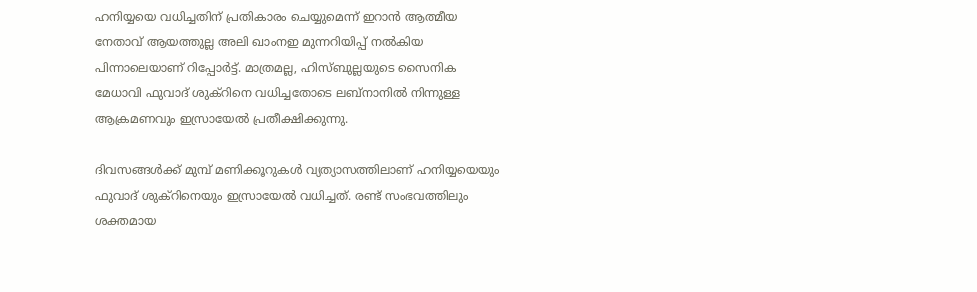ഹനിയ്യയെ വധിച്ചതിന് പ്രതികാരം ചെയ്യുമെന്ന് ഇറാന്‍ ആത്മീയ നേതാവ് ആയത്തുല്ല അലി ഖാംനഇ മുന്നറിയിപ്പ് നല്‍കിയ പിന്നാലെയാണ് റിപ്പോര്‍ട്ട്. മാത്രമല്ല, ഹിസ്ബുല്ലയുടെ സൈനിക മേധാവി ഫുവാദ് ശുക്‌റിനെ വധിച്ചതോടെ ലബ്‌നാനില്‍ നിന്നുള്ള ആക്രമണവും ഇസ്രായേല്‍ പ്രതീക്ഷിക്കുന്നു.

ദിവസങ്ങള്‍ക്ക് മുമ്പ് മണിക്കൂറുകള്‍ വ്യത്യാസത്തിലാണ് ഹനിയ്യയെയും ഫുവാദ് ശുക്‌റിനെയും ഇസ്രായേല്‍ വധിച്ചത്. രണ്ട് സംഭവത്തിലും ശക്തമായ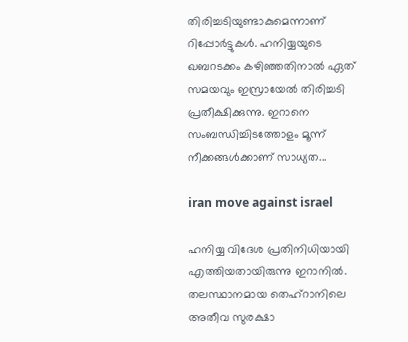തിരിച്ചടിയുണ്ടാകുമെന്നാണ് റിപ്പോര്‍ട്ടുകള്‍. ഹനിയ്യയുടെ ഖബറടക്കം കഴിഞ്ഞതിനാല്‍ ഏത് സമയവും ഇസ്രായേല്‍ തിരിച്ചടി പ്രതീക്ഷിക്കുന്നു. ഇറാനെ സംബന്ധിച്ചിടത്തോളം മൂന്ന് നീക്കങ്ങള്‍ക്കാണ് സാധ്യത...

iran move against israel

ഹനിയ്യ വിദേശ പ്രതിനിധിയായി എത്തിയതായിരുന്നു ഇറാനില്‍. തലസ്ഥാനമായ തെഹ്‌റാനിലെ അതീവ സുരക്ഷാ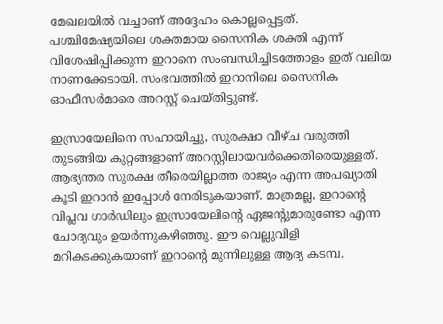മേഖലയില്‍ വച്ചാണ് അദ്ദേഹം കൊല്ലപ്പെട്ടത്. പശ്ചിമേഷ്യയിലെ ശക്തമായ സൈനിക ശക്തി എന്ന് വിശേഷിപ്പിക്കുന്ന ഇറാനെ സംബന്ധിച്ചിടത്തോളം ഇത് വലിയ നാണക്കേടായി. സംഭവത്തില്‍ ഇറാനിലെ സൈനിക ഓഫീസര്‍മാരെ അറസ്റ്റ് ചെയ്തിട്ടുണ്ട്.

ഇസ്രായേലിനെ സഹായിച്ചു, സുരക്ഷാ വീഴ്ച വരുത്തി തുടങ്ങിയ കുറ്റങ്ങളാണ് അറസ്റ്റിലായവര്‍ക്കെതിരെയുള്ളത്. ആഭ്യന്തര സുരക്ഷ തീരെയില്ലാത്ത രാജ്യം എന്ന അപഖ്യാതി കൂടി ഇറാന്‍ ഇപ്പോള്‍ നേരിടുകയാണ്. മാത്രമല്ല, ഇറാന്റെ വിപ്ലവ ഗാര്‍ഡിലും ഇസ്രായേലിന്റെ ഏജന്റുമാരുണ്ടോ എന്ന ചോദ്യവും ഉയര്‍ന്നുകഴിഞ്ഞു. ഈ വെല്ലുവിളി മറികടക്കുകയാണ് ഇറാന്റെ മുന്നിലുള്ള ആദ്യ കടമ്പ.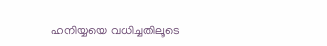ഹനിയ്യയെ വധിച്ചതിലൂടെ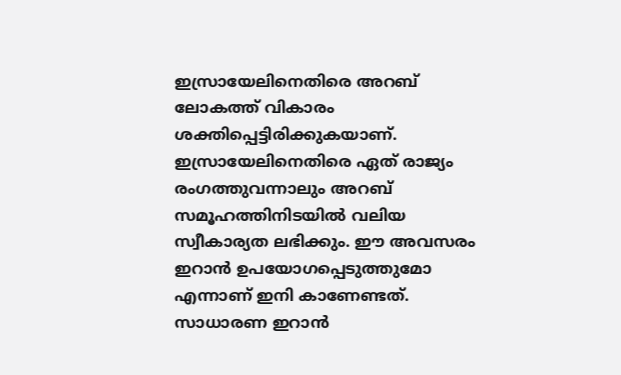ഇസ്രായേലിനെതിരെ അറബ് ലോകത്ത് വികാരം ശക്തിപ്പെട്ടിരിക്കുകയാണ്. ഇസ്രായേലിനെതിരെ ഏത് രാജ്യം രംഗത്തുവന്നാലും അറബ് സമൂഹത്തിനിടയില്‍ വലിയ സ്വീകാര്യത ലഭിക്കും. ഈ അവസരം ഇറാന്‍ ഉപയോഗപ്പെടുത്തുമോ എന്നാണ് ഇനി കാണേണ്ടത്. സാധാരണ ഇറാന്‍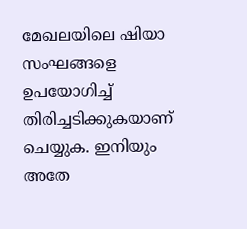മേഖലയിലെ ഷിയാ സംഘങ്ങളെ ഉപയോഗിച്ച് തിരിച്ചടിക്കുകയാണ് ചെയ്യുക. ഇനിയും അതേ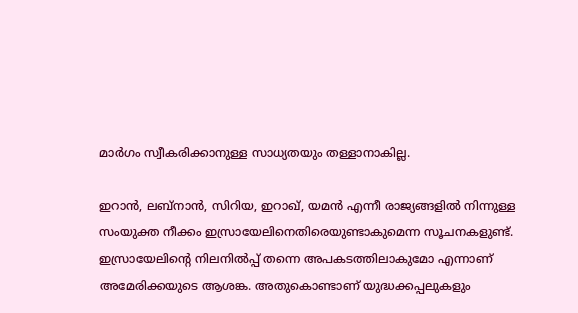മാര്‍ഗം സ്വീകരിക്കാനുള്ള സാധ്യതയും തള്ളാനാകില്ല.

ഇറാന്‍, ലബ്‌നാന്‍, സിറിയ, ഇറാഖ്, യമന്‍ എന്നീ രാജ്യങ്ങളില്‍ നിന്നുള്ള സംയുക്ത നീക്കം ഇസ്രായേലിനെതിരെയുണ്ടാകുമെന്ന സൂചനകളുണ്ട്. ഇസ്രായേലിന്റെ നിലനില്‍പ്പ് തന്നെ അപകടത്തിലാകുമോ എന്നാണ് അമേരിക്കയുടെ ആശങ്ക. അതുകൊണ്ടാണ് യുദ്ധക്കപ്പലുകളും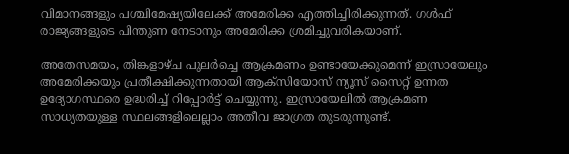വിമാനങ്ങളും പശ്ചിമേഷ്യയിലേക്ക് അമേരിക്ക എത്തിച്ചിരിക്കുന്നത്. ഗള്‍ഫ് രാജ്യങ്ങളുടെ പിന്തുണ നേടാനും അമേരിക്ക ശ്രമിച്ചുവരികയാണ്.

അതേസമയം, തിങ്കളാഴ്ച പുലര്‍ച്ചെ ആക്രമണം ഉണ്ടായേക്കുമെന്ന് ഇസ്രായേലും അമേരിക്കയും പ്രതീക്ഷിക്കുന്നതായി ആക്‌സിയോസ് ന്യൂസ് സൈറ്റ് ഉന്നത ഉദ്യോഗസ്ഥരെ ഉദ്ധരിച്ച് റിപ്പോര്‍ട്ട് ചെയ്യുന്നു. ഇസ്രായേലില്‍ ആക്രമണ സാധ്യതയുള്ള സ്ഥലങ്ങളിലെല്ലാം അതീവ ജാഗ്രത തുടരുന്നുണ്ട്.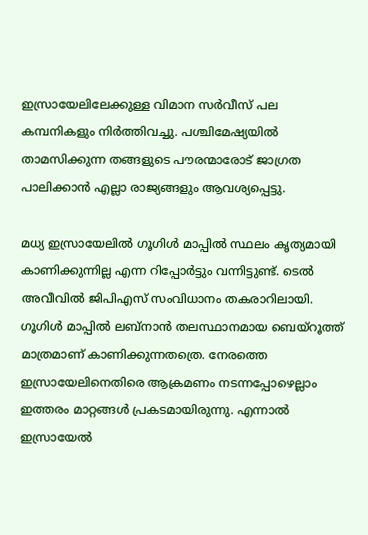ഇസ്രായേലിലേക്കുള്ള വിമാന സര്‍വീസ് പല കമ്പനികളും നിര്‍ത്തിവച്ചു. പശ്ചിമേഷ്യയില്‍ താമസിക്കുന്ന തങ്ങളുടെ പൗരന്മാരോട് ജാഗ്രത പാലിക്കാന്‍ എല്ലാ രാജ്യങ്ങളും ആവശ്യപ്പെട്ടു.

മധ്യ ഇസ്രായേലില്‍ ഗൂഗിള്‍ മാപ്പില്‍ സ്ഥലം കൃത്യമായി കാണിക്കുന്നില്ല എന്ന റിപ്പോര്‍ട്ടും വന്നിട്ടുണ്ട്. ടെല്‍ അവീവില്‍ ജിപിഎസ് സംവിധാനം തകരാറിലായി. ഗൂഗിള്‍ മാപ്പില്‍ ലബ്‌നാന്‍ തലസ്ഥാനമായ ബെയ്‌റൂത്ത് മാത്രമാണ് കാണിക്കുന്നതത്രെ. നേരത്തെ ഇസ്രായേലിനെതിരെ ആക്രമണം നടന്നപ്പോഴെല്ലാം ഇത്തരം മാറ്റങ്ങള്‍ പ്രകടമായിരുന്നു. എന്നാല്‍ ഇസ്രായേല്‍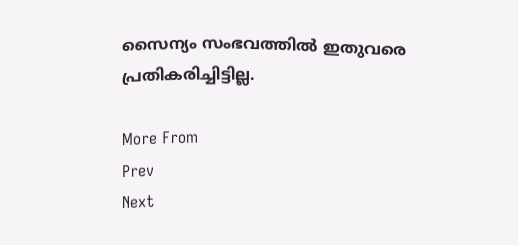സൈന്യം സംഭവത്തില്‍ ഇതുവരെ പ്രതികരിച്ചിട്ടില്ല.

More From
Prev
Next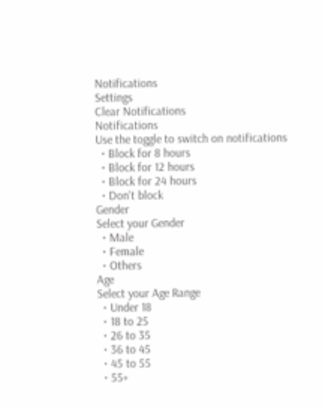Notifications
Settings
Clear Notifications
Notifications
Use the toggle to switch on notifications
  • Block for 8 hours
  • Block for 12 hours
  • Block for 24 hours
  • Don't block
Gender
Select your Gender
  • Male
  • Female
  • Others
Age
Select your Age Range
  • Under 18
  • 18 to 25
  • 26 to 35
  • 36 to 45
  • 45 to 55
  • 55+